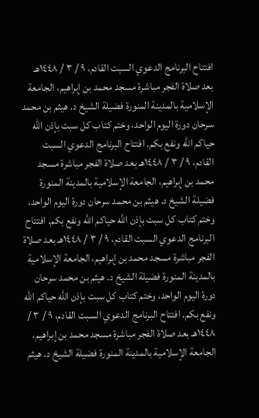افتتاح البرنامج الدعوي السبت القادم، ٩ / ٣ / ١٤٤٨هـ بعد صلاة الفجر مباشرة مسجد محمد بن إبراهيم، الجامعة الإسلامية بالمدينة المنورة فضيلة الشيخ د. هيثم بن محمد سرحان دورة اليوم الواحد، وختم كتاب كل سبت بإذن الله حياكم الله ونفع بكم. افتتاح البرنامج الدعوي السبت القادم، ٩ / ٣ / ١٤٤٨هـ بعد صلاة الفجر مباشرة مسجد محمد بن إبراهيم، الجامعة الإسلامية بالمدينة المنورة فضيلة الشيخ د. هيثم بن محمد سرحان دورة اليوم الواحد، وختم كتاب كل سبت بإذن الله حياكم الله ونفع بكم. افتتاح البرنامج الدعوي السبت القادم، ٩ / ٣ / ١٤٤٨هـ بعد صلاة الفجر مباشرة مسجد محمد بن إبراهيم، الجامعة الإسلامية بالمدينة المنورة فضيلة الشيخ د. هيثم بن محمد سرحان دورة اليوم الواحد، وختم كتاب كل سبت بإذن الله حياكم الله ونفع بكم. افتتاح البرنامج الدعوي السبت القادم، ٩ / ٣ / ١٤٤٨هـ بعد صلاة الفجر مباشرة مسجد محمد بن إبراهيم، الجامعة الإسلامية بالمدينة المنورة فضيلة الشيخ د. هيثم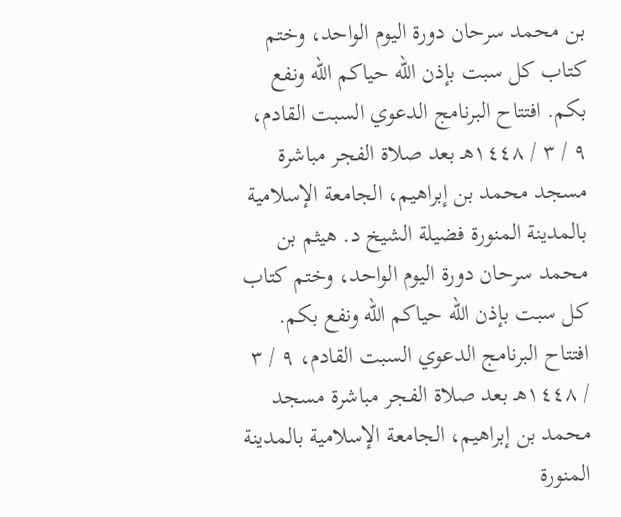بن محمد سرحان دورة اليوم الواحد، وختم كتاب كل سبت بإذن الله حياكم الله ونفع بكم. افتتاح البرنامج الدعوي السبت القادم، ٩ / ٣ / ١٤٤٨هـ بعد صلاة الفجر مباشرة مسجد محمد بن إبراهيم، الجامعة الإسلامية بالمدينة المنورة فضيلة الشيخ د. هيثم بن محمد سرحان دورة اليوم الواحد، وختم كتاب كل سبت بإذن الله حياكم الله ونفع بكم. افتتاح البرنامج الدعوي السبت القادم، ٩ / ٣ / ١٤٤٨هـ بعد صلاة الفجر مباشرة مسجد محمد بن إبراهيم، الجامعة الإسلامية بالمدينة المنورة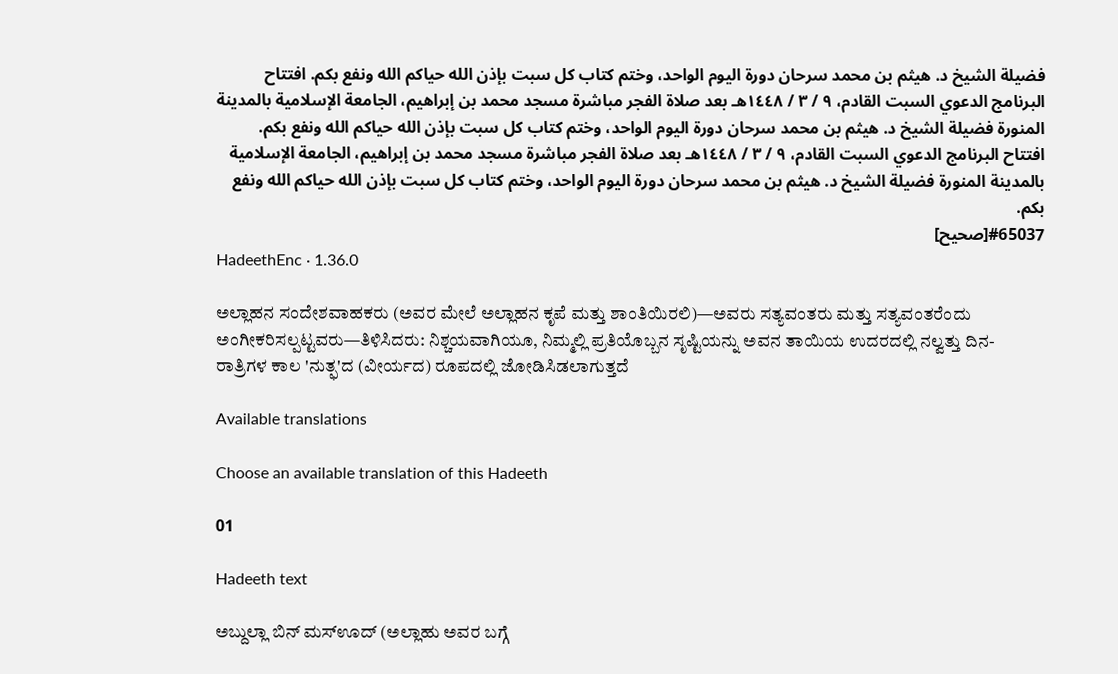فضيلة الشيخ د. هيثم بن محمد سرحان دورة اليوم الواحد، وختم كتاب كل سبت بإذن الله حياكم الله ونفع بكم. افتتاح البرنامج الدعوي السبت القادم، ٩ / ٣ / ١٤٤٨هـ بعد صلاة الفجر مباشرة مسجد محمد بن إبراهيم، الجامعة الإسلامية بالمدينة المنورة فضيلة الشيخ د. هيثم بن محمد سرحان دورة اليوم الواحد، وختم كتاب كل سبت بإذن الله حياكم الله ونفع بكم. افتتاح البرنامج الدعوي السبت القادم، ٩ / ٣ / ١٤٤٨هـ بعد صلاة الفجر مباشرة مسجد محمد بن إبراهيم، الجامعة الإسلامية بالمدينة المنورة فضيلة الشيخ د. هيثم بن محمد سرحان دورة اليوم الواحد، وختم كتاب كل سبت بإذن الله حياكم الله ونفع بكم.
#65037[صحيح]
HadeethEnc · 1.36.0

ಅಲ್ಲಾಹನ ಸಂದೇಶವಾಹಕರು (ಅವರ ಮೇಲೆ ಅಲ್ಲಾಹನ ಕೃಪೆ ಮತ್ತು ಶಾಂತಿಯಿರಲಿ)—ಅವರು ಸತ್ಯವಂತರು ಮತ್ತು ಸತ್ಯವಂತರೆಂದು ಅಂಗೀಕರಿಸಲ್ಪಟ್ಟವರು—ತಿಳಿಸಿದರು: ನಿಶ್ಚಯವಾಗಿಯೂ, ನಿಮ್ಮಲ್ಲಿ ಪ್ರತಿಯೊಬ್ಬನ ಸೃಷ್ಟಿಯನ್ನು ಅವನ ತಾಯಿಯ ಉದರದಲ್ಲಿ ನಲ್ವತ್ತು ದಿನ-ರಾತ್ರಿಗಳ ಕಾಲ 'ನುತ್ಫ'ದ (ವೀರ್ಯದ) ರೂಪದಲ್ಲಿ ಜೋಡಿಸಿಡಲಾಗುತ್ತದೆ

Available translations

Choose an available translation of this Hadeeth

01

Hadeeth text

ಅಬ್ದುಲ್ಲಾ ಬಿನ್ ಮಸ್‌ಊದ್ (ಅಲ್ಲಾಹು ಅವರ ಬಗ್ಗೆ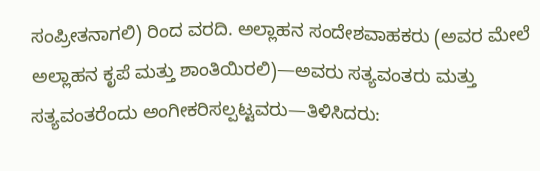ಸಂಪ್ರೀತನಾಗಲಿ) ರಿಂದ ವರದಿ. ಅಲ್ಲಾಹನ ಸಂದೇಶವಾಹಕರು (ಅವರ ಮೇಲೆ ಅಲ್ಲಾಹನ ಕೃಪೆ ಮತ್ತು ಶಾಂತಿಯಿರಲಿ)—ಅವರು ಸತ್ಯವಂತರು ಮತ್ತು ಸತ್ಯವಂತರೆಂದು ಅಂಗೀಕರಿಸಲ್ಪಟ್ಟವರು—ತಿಳಿಸಿದರು: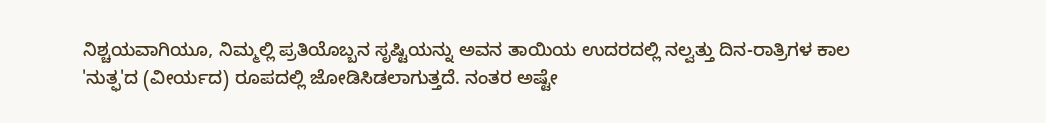ನಿಶ್ಚಯವಾಗಿಯೂ, ನಿಮ್ಮಲ್ಲಿ ಪ್ರತಿಯೊಬ್ಬನ ಸೃಷ್ಟಿಯನ್ನು ಅವನ ತಾಯಿಯ ಉದರದಲ್ಲಿ ನಲ್ವತ್ತು ದಿನ-ರಾತ್ರಿಗಳ ಕಾಲ 'ನುತ್ಫ'ದ (ವೀರ್ಯದ) ರೂಪದಲ್ಲಿ ಜೋಡಿಸಿಡಲಾಗುತ್ತದೆ. ನಂತರ ಅಷ್ಟೇ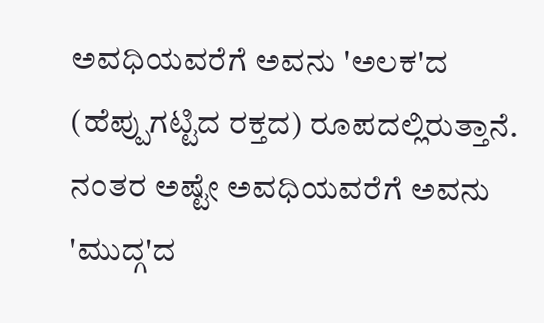ಅವಧಿಯವರೆಗೆ ಅವನು 'ಅಲಕ'ದ (ಹೆಪ್ಪುಗಟ್ಟಿದ ರಕ್ತದ) ರೂಪದಲ್ಲಿರುತ್ತಾನೆ. ನಂತರ ಅಷ್ಟೇ ಅವಧಿಯವರೆಗೆ ಅವನು 'ಮುದ್ಗ'ದ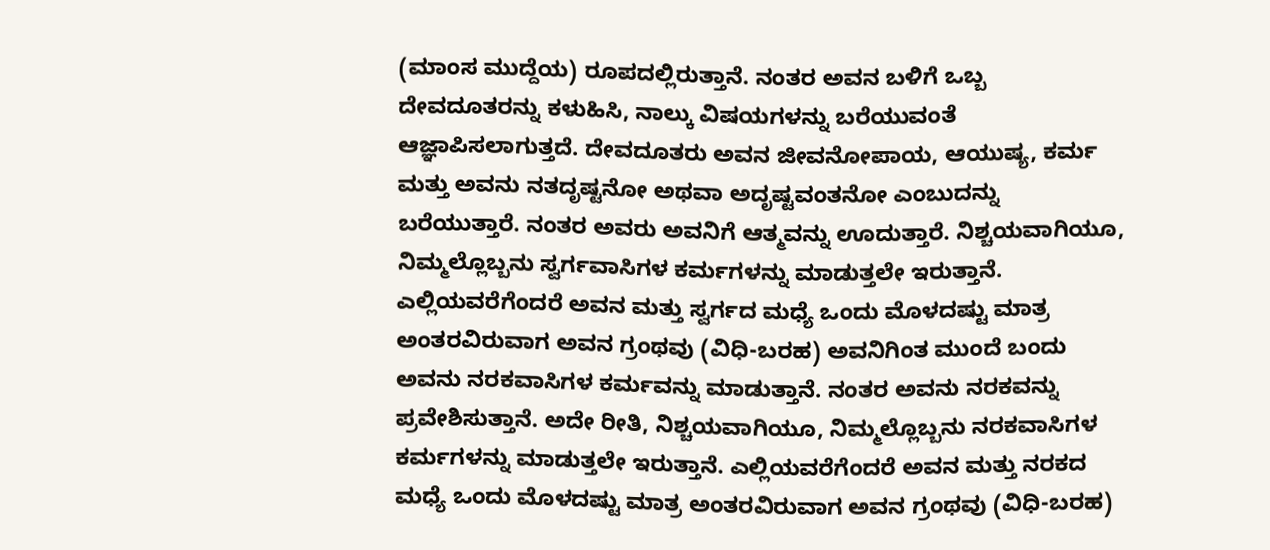(ಮಾಂಸ ಮುದ್ದೆಯ) ರೂಪದಲ್ಲಿರುತ್ತಾನೆ. ನಂತರ ಅವನ ಬಳಿಗೆ ಒಬ್ಬ ದೇವದೂತರನ್ನು ಕಳುಹಿಸಿ, ನಾಲ್ಕು ವಿಷಯಗಳನ್ನು ಬರೆಯುವಂತೆ ಆಜ್ಞಾಪಿಸಲಾಗುತ್ತದೆ. ದೇವದೂತರು ಅವನ ಜೀವನೋಪಾಯ, ಆಯುಷ್ಯ, ಕರ್ಮ ಮತ್ತು ಅವನು ನತದೃಷ್ಟನೋ ಅಥವಾ ಅದೃಷ್ಟವಂತನೋ ಎಂಬುದನ್ನು ಬರೆಯುತ್ತಾರೆ. ನಂತರ ಅವರು ಅವನಿಗೆ ಆತ್ಮವನ್ನು ಊದುತ್ತಾರೆ. ನಿಶ್ಚಯವಾಗಿಯೂ, ನಿಮ್ಮಲ್ಲೊಬ್ಬನು ಸ್ವರ್ಗವಾಸಿಗಳ ಕರ್ಮಗಳನ್ನು ಮಾಡುತ್ತಲೇ ಇರುತ್ತಾನೆ. ಎಲ್ಲಿಯವರೆಗೆಂದರೆ ಅವನ ಮತ್ತು ಸ್ವರ್ಗದ ಮಧ್ಯೆ ಒಂದು ಮೊಳದಷ್ಟು ಮಾತ್ರ ಅಂತರವಿರುವಾಗ ಅವನ ಗ್ರಂಥವು (ವಿಧಿ-ಬರಹ) ಅವನಿಗಿಂತ ಮುಂದೆ ಬಂದು ಅವನು ನರಕವಾಸಿಗಳ ಕರ್ಮವನ್ನು ಮಾಡುತ್ತಾನೆ. ನಂತರ ಅವನು ನರಕವನ್ನು ಪ್ರವೇಶಿಸುತ್ತಾನೆ. ಅದೇ ರೀತಿ, ನಿಶ್ಚಯವಾಗಿಯೂ, ನಿಮ್ಮಲ್ಲೊಬ್ಬನು ನರಕವಾಸಿಗಳ ಕರ್ಮಗಳನ್ನು ಮಾಡುತ್ತಲೇ ಇರುತ್ತಾನೆ. ಎಲ್ಲಿಯವರೆಗೆಂದರೆ ಅವನ ಮತ್ತು ನರಕದ ಮಧ್ಯೆ ಒಂದು ಮೊಳದಷ್ಟು ಮಾತ್ರ ಅಂತರವಿರುವಾಗ ಅವನ ಗ್ರಂಥವು (ವಿಧಿ-ಬರಹ)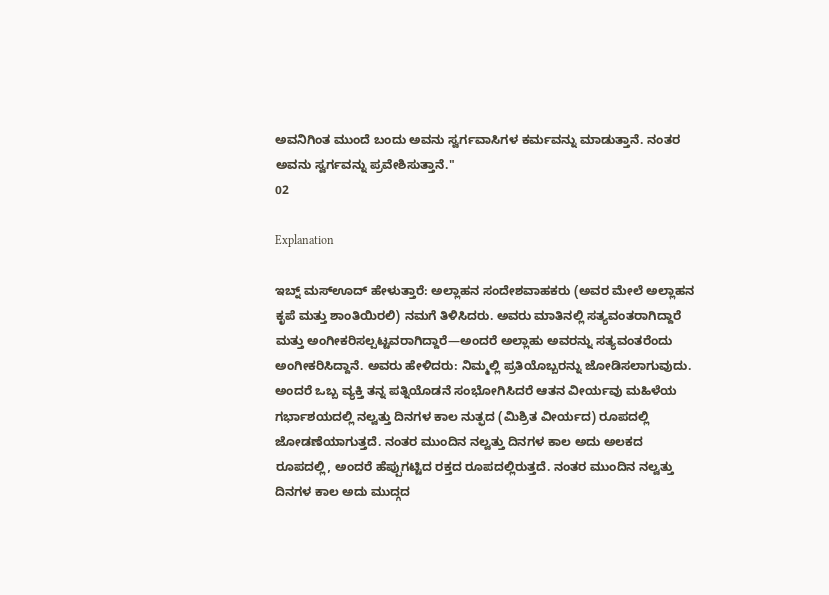ಅವನಿಗಿಂತ ಮುಂದೆ ಬಂದು ಅವನು ಸ್ವರ್ಗವಾಸಿಗಳ ಕರ್ಮವನ್ನು ಮಾಡುತ್ತಾನೆ. ನಂತರ ಅವನು ಸ್ವರ್ಗವನ್ನು ಪ್ರವೇಶಿಸುತ್ತಾನೆ."
02

Explanation

ಇಬ್ನ್ ಮಸ್‌ಊದ್ ಹೇಳುತ್ತಾರೆ: ಅಲ್ಲಾಹನ ಸಂದೇಶವಾಹಕರು (ಅವರ ಮೇಲೆ ಅಲ್ಲಾಹನ ಕೃಪೆ ಮತ್ತು ಶಾಂತಿಯಿರಲಿ) ನಮಗೆ ತಿಳಿಸಿದರು. ಅವರು ಮಾತಿನಲ್ಲಿ ಸತ್ಯವಂತರಾಗಿದ್ದಾರೆ ಮತ್ತು ಅಂಗೀಕರಿಸಲ್ಪಟ್ಟವರಾಗಿದ್ದಾರೆ—ಅಂದರೆ ಅಲ್ಲಾಹು ಅವರನ್ನು ಸತ್ಯವಂತರೆಂದು ಅಂಗೀಕರಿಸಿದ್ದಾನೆ. ಅವರು ಹೇಳಿದರು: ನಿಮ್ಮಲ್ಲಿ ಪ್ರತಿಯೊಬ್ಬರನ್ನು ಜೋಡಿಸಲಾಗುವುದು. ಅಂದರೆ ಒಬ್ಬ ವ್ಯಕ್ತಿ ತನ್ನ ಪತ್ನಿಯೊಡನೆ ಸಂಭೋಗಿಸಿದರೆ ಆತನ ವೀರ್ಯವು ಮಹಿಳೆಯ ಗರ್ಭಾಶಯದಲ್ಲಿ ನಲ್ವತ್ತು ದಿನಗಳ ಕಾಲ ನುತ್ಫದ (ಮಿಶ್ರಿತ ವೀರ್ಯದ) ರೂಪದಲ್ಲಿ ಜೋಡಣೆಯಾಗುತ್ತದೆ. ನಂತರ ಮುಂದಿನ ನಲ್ವತ್ತು ದಿನಗಳ ಕಾಲ ಅದು ಅಲಕದ ರೂಪದಲ್ಲಿ, ಅಂದರೆ ಹೆಪ್ಪುಗಟ್ಟಿದ ರಕ್ತದ ರೂಪದಲ್ಲಿರುತ್ತದೆ. ನಂತರ ಮುಂದಿನ ನಲ್ವತ್ತು ದಿನಗಳ ಕಾಲ ಅದು ಮುದ್ಗದ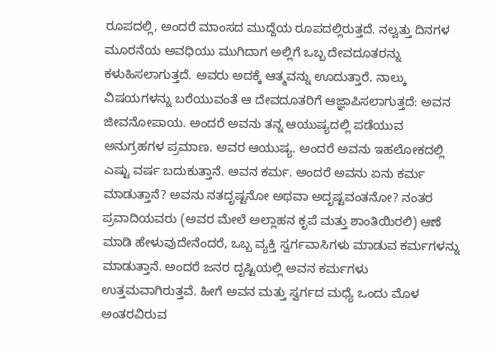ರೂಪದಲ್ಲಿ, ಅಂದರೆ ಮಾಂಸದ ಮುದ್ದೆಯ ರೂಪದಲ್ಲಿರುತ್ತದೆ. ನಲ್ವತ್ತು ದಿನಗಳ ಮೂರನೆಯ ಅವಧಿಯು ಮುಗಿದಾಗ ಅಲ್ಲಿಗೆ ಒಬ್ಬ ದೇವದೂತರನ್ನು ಕಳುಹಿಸಲಾಗುತ್ತದೆ. ಅವರು ಅದಕ್ಕೆ ಆತ್ಮವನ್ನು ಊದುತ್ತಾರೆ. ನಾಲ್ಕು ವಿಷಯಗಳನ್ನು ಬರೆಯುವಂತೆ ಆ ದೇವದೂತರಿಗೆ ಆಜ್ಞಾಪಿಸಲಾಗುತ್ತದೆ: ಅವನ ಜೀವನೋಪಾಯ. ಅಂದರೆ ಅವನು ತನ್ನ ಆಯುಷ್ಯದಲ್ಲಿ ಪಡೆಯುವ ಅನುಗ್ರಹಗಳ ಪ್ರಮಾಣ. ಅವರ ಆಯುಷ್ಯ. ಅಂದರೆ ಅವನು ಇಹಲೋಕದಲ್ಲಿ ಎಷ್ಟು ವರ್ಷ ಬದುಕುತ್ತಾನೆ. ಅವನ ಕರ್ಮ. ಅಂದರೆ ಅವನು ಏನು ಕರ್ಮ ಮಾಡುತ್ತಾನೆ? ಅವನು ನತದೃಷ್ಟನೋ ಅಥವಾ ಅದೃಷ್ಟವಂತನೋ? ನಂತರ ಪ್ರವಾದಿಯವರು (ಅವರ ಮೇಲೆ ಅಲ್ಲಾಹನ ಕೃಪೆ ಮತ್ತು ಶಾಂತಿಯಿರಲಿ) ಆಣೆ ಮಾಡಿ ಹೇಳುವುದೇನೆಂದರೆ, ಒಬ್ಬ ವ್ಯಕ್ತಿ ಸ್ವರ್ಗವಾಸಿಗಳು ಮಾಡುವ ಕರ್ಮಗಳನ್ನು ಮಾಡುತ್ತಾನೆ. ಅಂದರೆ ಜನರ ದೃಷ್ಟಿಯಲ್ಲಿ ಅವನ ಕರ್ಮಗಳು ಉತ್ತಮವಾಗಿರುತ್ತವೆ. ಹೀಗೆ ಅವನ ಮತ್ತು ಸ್ವರ್ಗದ ಮಧ್ಯೆ ಒಂದು ಮೊಳ ಅಂತರವಿರುವ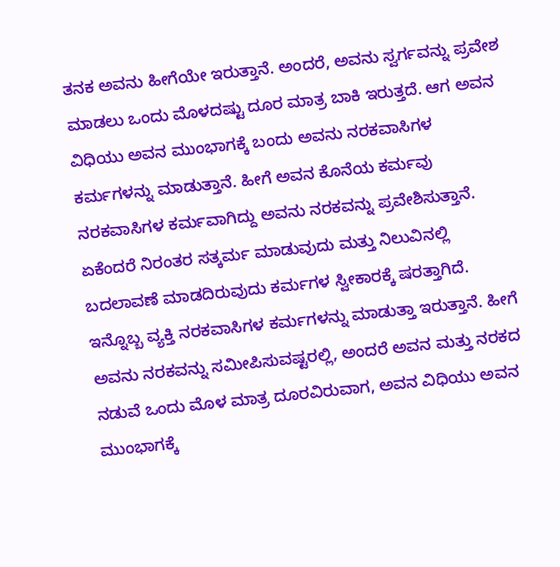ತನಕ ಅವನು ಹೀಗೆಯೇ ಇರುತ್ತಾನೆ. ಅಂದರೆ, ಅವನು ಸ್ವರ್ಗವನ್ನು ಪ್ರವೇಶ ಮಾಡಲು ಒಂದು ಮೊಳದಷ್ಟು ದೂರ ಮಾತ್ರ ಬಾಕಿ ಇರುತ್ತದೆ. ಆಗ ಅವನ ವಿಧಿಯು ಅವನ ಮುಂಭಾಗಕ್ಕೆ ಬಂದು ಅವನು ನರಕವಾಸಿಗಳ ಕರ್ಮಗಳನ್ನು ಮಾಡುತ್ತಾನೆ. ಹೀಗೆ ಅವನ ಕೊನೆಯ ಕರ್ಮವು ನರಕವಾಸಿಗಳ ಕರ್ಮವಾಗಿದ್ದು ಅವನು ನರಕವನ್ನು ಪ್ರವೇಶಿಸುತ್ತಾನೆ. ಏಕೆಂದರೆ ನಿರಂತರ ಸತ್ಕರ್ಮ ಮಾಡುವುದು ಮತ್ತು ನಿಲುವಿನಲ್ಲಿ ಬದಲಾವಣೆ ಮಾಡದಿರುವುದು ಕರ್ಮಗಳ ಸ್ವೀಕಾರಕ್ಕೆ ಷರತ್ತಾಗಿದೆ. ಇನ್ನೊಬ್ಬ ವ್ಯಕ್ತಿ ನರಕವಾಸಿಗಳ ಕರ್ಮಗಳನ್ನು ಮಾಡುತ್ತಾ ಇರುತ್ತಾನೆ. ಹೀಗೆ ಅವನು ನರಕವನ್ನು ಸಮೀಪಿಸುವಷ್ಟರಲ್ಲಿ, ಅಂದರೆ ಅವನ ಮತ್ತು ನರಕದ ನಡುವೆ ಒಂದು ಮೊಳ ಮಾತ್ರ ದೂರವಿರುವಾಗ, ಅವನ ವಿಧಿಯು ಅವನ ಮುಂಭಾಗಕ್ಕೆ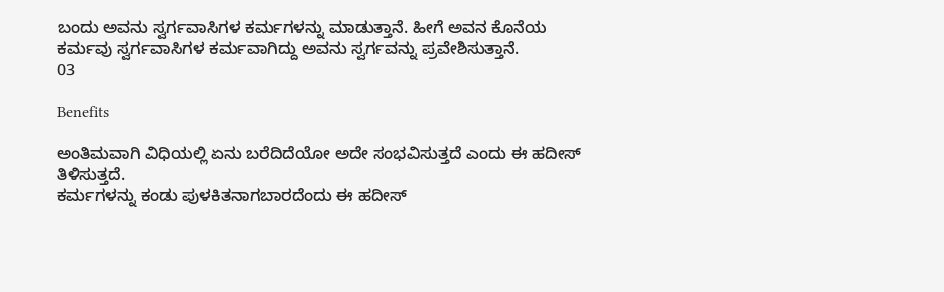ಬಂದು ಅವನು ಸ್ವರ್ಗವಾಸಿಗಳ ಕರ್ಮಗಳನ್ನು ಮಾಡುತ್ತಾನೆ. ಹೀಗೆ ಅವನ ಕೊನೆಯ ಕರ್ಮವು ಸ್ವರ್ಗವಾಸಿಗಳ ಕರ್ಮವಾಗಿದ್ದು ಅವನು ಸ್ವರ್ಗವನ್ನು ಪ್ರವೇಶಿಸುತ್ತಾನೆ.
03

Benefits

ಅಂತಿಮವಾಗಿ ವಿಧಿಯಲ್ಲಿ ಏನು ಬರೆದಿದೆಯೋ ಅದೇ ಸಂಭವಿಸುತ್ತದೆ ಎಂದು ಈ ಹದೀಸ್ ತಿಳಿಸುತ್ತದೆ.
ಕರ್ಮಗಳನ್ನು ಕಂಡು ಪುಳಕಿತನಾಗಬಾರದೆಂದು ಈ ಹದೀಸ್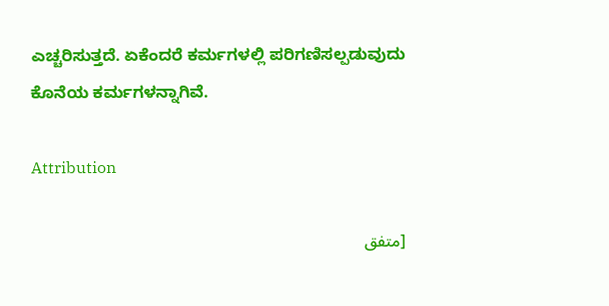ಎಚ್ಚರಿಸುತ್ತದೆ. ಏಕೆಂದರೆ ಕರ್ಮಗಳಲ್ಲಿ ಪರಿಗಣಿಸಲ್ಪಡುವುದು ಕೊನೆಯ ಕರ್ಮಗಳನ್ನಾಗಿವೆ.

Attribution

[متفق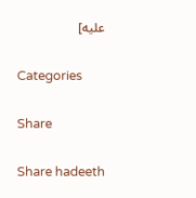عليه]

Categories

Share

Share hadeeth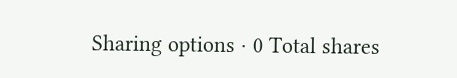Sharing options · 0 Total shares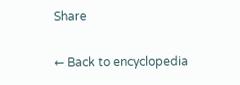Share

← Back to encyclopedia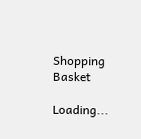Shopping Basket

Loading...